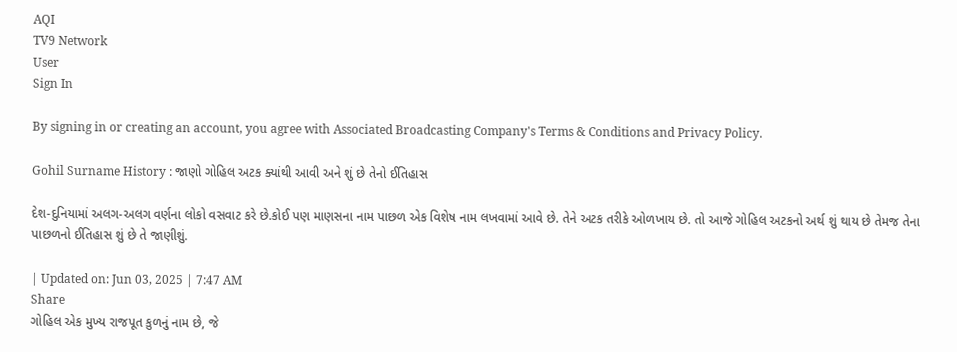AQI
TV9 Network
User
Sign In

By signing in or creating an account, you agree with Associated Broadcasting Company's Terms & Conditions and Privacy Policy.

Gohil Surname History : જાણો ગોહિલ અટક ક્યાંથી આવી અને શું છે તેનો ઈતિહાસ

દેશ-દુનિયામાં અલગ-અલગ વર્ણના લોકો વસવાટ કરે છે.કોઈ પણ માણસના નામ પાછળ એક વિશેષ નામ લખવામાં આવે છે. તેને અટક તરીકે ઓળખાય છે. તો આજે ગોહિલ અટકનો અર્થ શું થાય છે તેમજ તેના પાછળનો ઈતિહાસ શું છે તે જાણીશું.

| Updated on: Jun 03, 2025 | 7:47 AM
Share
ગોહિલ એક મુખ્ય રાજપૂત કુળનું નામ છે, જે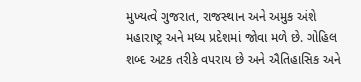મુખ્યત્વે ગુજરાત, રાજસ્થાન અને અમુક અંશે મહારાષ્ટ્ર અને મધ્ય પ્રદેશમાં જોવા મળે છે. ગોહિલ શબ્દ અટક તરીકે વપરાય છે અને ઐતિહાસિક અને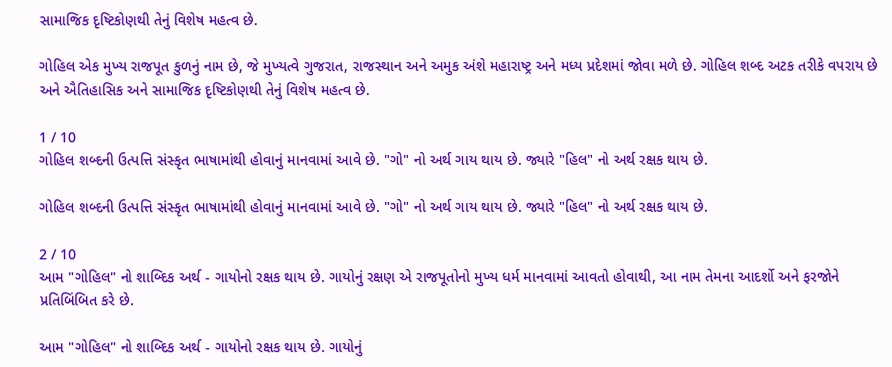સામાજિક દૃષ્ટિકોણથી તેનું વિશેષ મહત્વ છે.

ગોહિલ એક મુખ્ય રાજપૂત કુળનું નામ છે, જે મુખ્યત્વે ગુજરાત, રાજસ્થાન અને અમુક અંશે મહારાષ્ટ્ર અને મધ્ય પ્રદેશમાં જોવા મળે છે. ગોહિલ શબ્દ અટક તરીકે વપરાય છે અને ઐતિહાસિક અને સામાજિક દૃષ્ટિકોણથી તેનું વિશેષ મહત્વ છે.

1 / 10
ગોહિલ શબ્દની ઉત્પત્તિ સંસ્કૃત ભાષામાંથી હોવાનું માનવામાં આવે છે. "ગો" નો અર્થ ગાય થાય છે. જ્યારે "હિલ" નો અર્થ રક્ષક થાય છે.

ગોહિલ શબ્દની ઉત્પત્તિ સંસ્કૃત ભાષામાંથી હોવાનું માનવામાં આવે છે. "ગો" નો અર્થ ગાય થાય છે. જ્યારે "હિલ" નો અર્થ રક્ષક થાય છે.

2 / 10
આમ "ગોહિલ" નો શાબ્દિક અર્થ - ગાયોનો રક્ષક થાય છે. ગાયોનું રક્ષણ એ રાજપૂતોનો મુખ્ય ધર્મ માનવામાં આવતો હોવાથી, આ નામ તેમના આદર્શો અને ફરજોને પ્રતિબિંબિત કરે છે.

આમ "ગોહિલ" નો શાબ્દિક અર્થ - ગાયોનો રક્ષક થાય છે. ગાયોનું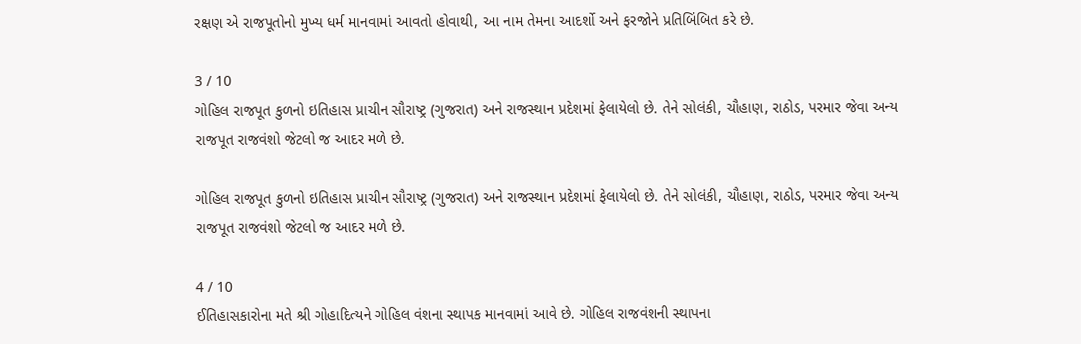રક્ષણ એ રાજપૂતોનો મુખ્ય ધર્મ માનવામાં આવતો હોવાથી, આ નામ તેમના આદર્શો અને ફરજોને પ્રતિબિંબિત કરે છે.

3 / 10
ગોહિલ રાજપૂત કુળનો ઇતિહાસ પ્રાચીન સૌરાષ્ટ્ર (ગુજરાત) અને રાજસ્થાન પ્રદેશમાં ફેલાયેલો છે. તેને સોલંકી, ચૌહાણ, રાઠોડ, પરમાર જેવા અન્ય રાજપૂત રાજવંશો જેટલો જ આદર મળે છે.

ગોહિલ રાજપૂત કુળનો ઇતિહાસ પ્રાચીન સૌરાષ્ટ્ર (ગુજરાત) અને રાજસ્થાન પ્રદેશમાં ફેલાયેલો છે. તેને સોલંકી, ચૌહાણ, રાઠોડ, પરમાર જેવા અન્ય રાજપૂત રાજવંશો જેટલો જ આદર મળે છે.

4 / 10
ઈતિહાસકારોના મતે શ્રી ગોહાદિત્યને ગોહિલ વંશના સ્થાપક માનવામાં આવે છે. ગોહિલ રાજવંશની સ્થાપના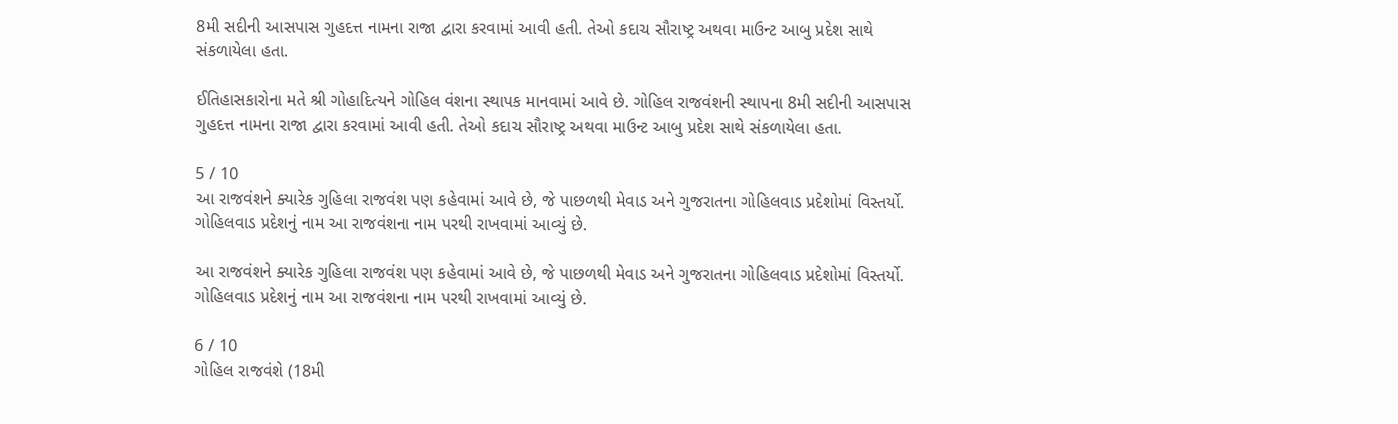8મી સદીની આસપાસ ગુહદત્ત નામના રાજા દ્વારા કરવામાં આવી હતી. તેઓ કદાચ સૌરાષ્ટ્ર અથવા માઉન્ટ આબુ પ્રદેશ સાથે સંકળાયેલા હતા.

ઈતિહાસકારોના મતે શ્રી ગોહાદિત્યને ગોહિલ વંશના સ્થાપક માનવામાં આવે છે. ગોહિલ રાજવંશની સ્થાપના 8મી સદીની આસપાસ ગુહદત્ત નામના રાજા દ્વારા કરવામાં આવી હતી. તેઓ કદાચ સૌરાષ્ટ્ર અથવા માઉન્ટ આબુ પ્રદેશ સાથે સંકળાયેલા હતા.

5 / 10
આ રાજવંશને ક્યારેક ગુહિલા રાજવંશ પણ કહેવામાં આવે છે, જે પાછળથી મેવાડ અને ગુજરાતના ગોહિલવાડ પ્રદેશોમાં વિસ્તર્યો. ગોહિલવાડ પ્રદેશનું નામ આ રાજવંશના નામ પરથી રાખવામાં આવ્યું છે.

આ રાજવંશને ક્યારેક ગુહિલા રાજવંશ પણ કહેવામાં આવે છે, જે પાછળથી મેવાડ અને ગુજરાતના ગોહિલવાડ પ્રદેશોમાં વિસ્તર્યો. ગોહિલવાડ પ્રદેશનું નામ આ રાજવંશના નામ પરથી રાખવામાં આવ્યું છે.

6 / 10
ગોહિલ રાજવંશે (18મી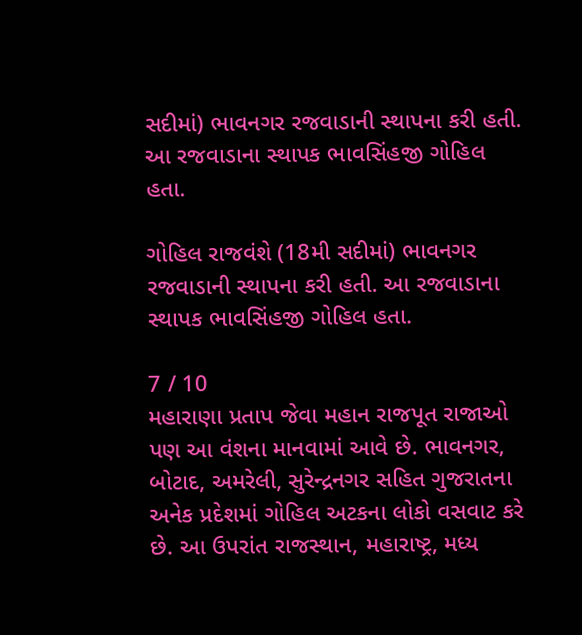સદીમાં) ભાવનગર રજવાડાની સ્થાપના કરી હતી. આ રજવાડાના સ્થાપક ભાવસિંહજી ગોહિલ હતા.

ગોહિલ રાજવંશે (18મી સદીમાં) ભાવનગર રજવાડાની સ્થાપના કરી હતી. આ રજવાડાના સ્થાપક ભાવસિંહજી ગોહિલ હતા.

7 / 10
મહારાણા પ્રતાપ જેવા મહાન રાજપૂત રાજાઓ પણ આ વંશના માનવામાં આવે છે. ભાવનગર, બોટાદ, અમરેલી, સુરેન્દ્રનગર સહિત ગુજરાતના અનેક પ્રદેશમાં ગોહિલ અટકના લોકો વસવાટ કરે છે. આ ઉપરાંત રાજસ્થાન, મહારાષ્ટ્ર, મધ્ય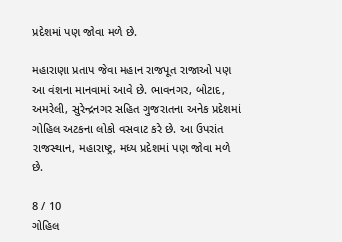પ્રદેશમાં પણ જોવા મળે છે.

મહારાણા પ્રતાપ જેવા મહાન રાજપૂત રાજાઓ પણ આ વંશના માનવામાં આવે છે. ભાવનગર, બોટાદ, અમરેલી, સુરેન્દ્રનગર સહિત ગુજરાતના અનેક પ્રદેશમાં ગોહિલ અટકના લોકો વસવાટ કરે છે. આ ઉપરાંત રાજસ્થાન, મહારાષ્ટ્ર, મધ્ય પ્રદેશમાં પણ જોવા મળે છે.

8 / 10
ગોહિલ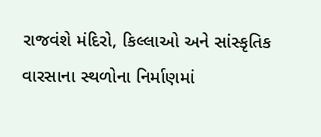રાજવંશે મંદિરો, કિલ્લાઓ અને સાંસ્કૃતિક વારસાના સ્થળોના નિર્માણમાં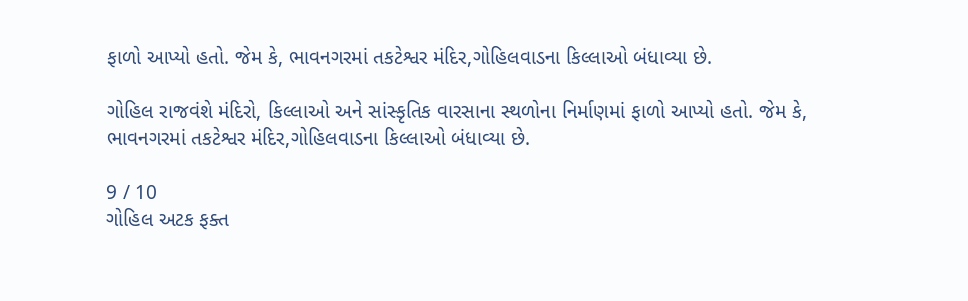ફાળો આપ્યો હતો. જેમ કે, ભાવનગરમાં તકટેશ્વર મંદિર,ગોહિલવાડના કિલ્લાઓ બંધાવ્યા છે.

ગોહિલ રાજવંશે મંદિરો, કિલ્લાઓ અને સાંસ્કૃતિક વારસાના સ્થળોના નિર્માણમાં ફાળો આપ્યો હતો. જેમ કે, ભાવનગરમાં તકટેશ્વર મંદિર,ગોહિલવાડના કિલ્લાઓ બંધાવ્યા છે.

9 / 10
ગોહિલ અટક ફક્ત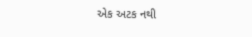એક અટક નથી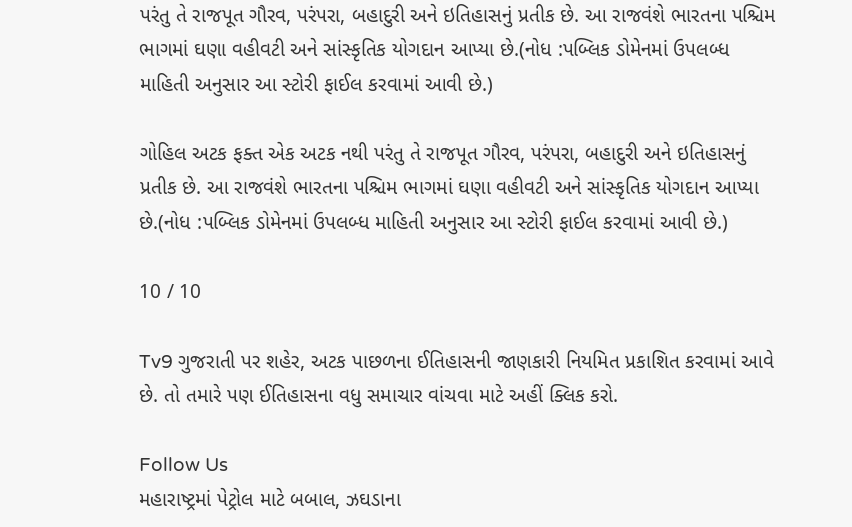પરંતુ તે રાજપૂત ગૌરવ, પરંપરા, બહાદુરી અને ઇતિહાસનું પ્રતીક છે. આ રાજવંશે ભારતના પશ્ચિમ ભાગમાં ઘણા વહીવટી અને સાંસ્કૃતિક યોગદાન આપ્યા છે.(નોધ :પબ્લિક ડોમેનમાં ઉપલબ્ધ માહિતી અનુસાર આ સ્ટોરી ફાઈલ કરવામાં આવી છે.)

ગોહિલ અટક ફક્ત એક અટક નથી પરંતુ તે રાજપૂત ગૌરવ, પરંપરા, બહાદુરી અને ઇતિહાસનું પ્રતીક છે. આ રાજવંશે ભારતના પશ્ચિમ ભાગમાં ઘણા વહીવટી અને સાંસ્કૃતિક યોગદાન આપ્યા છે.(નોધ :પબ્લિક ડોમેનમાં ઉપલબ્ધ માહિતી અનુસાર આ સ્ટોરી ફાઈલ કરવામાં આવી છે.)

10 / 10

Tv9 ગુજરાતી પર શહેર, અટક પાછળના ઈતિહાસની જાણકારી નિયમિત પ્રકાશિત કરવામાં આવે છે. તો તમારે પણ ઈતિહાસના વધુ સમાચાર વાંચવા માટે અહીં ક્લિક કરો.

Follow Us
મહારાષ્ટ્રમાં પેટ્રોલ માટે બબાલ, ઝઘડાના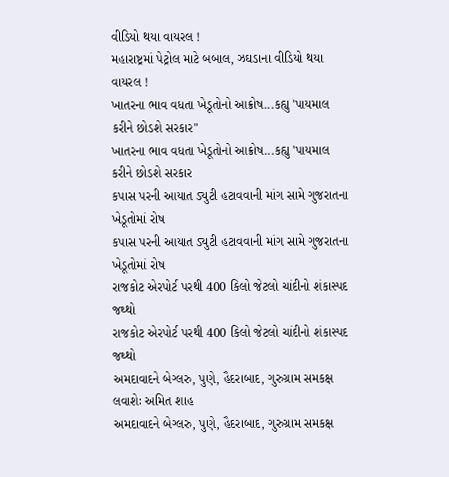વીડિયો થયા વાયરલ !
મહારાષ્ટ્રમાં પેટ્રોલ માટે બબાલ, ઝઘડાના વીડિયો થયા વાયરલ !
ખાતરના ભાવ વધતા ખેડૂતોનો આક્રોષ...કહ્યુ 'પાયમાલ કરીને છોડશે સરકાર"
ખાતરના ભાવ વધતા ખેડૂતોનો આક્રોષ...કહ્યુ 'પાયમાલ કરીને છોડશે સરકાર
કપાસ પરની આયાત ડ્યુટી હટાવવાની માંગ સામે ગુજરાતના ખેડૂતોમાં રોષ
કપાસ પરની આયાત ડ્યુટી હટાવવાની માંગ સામે ગુજરાતના ખેડૂતોમાં રોષ
રાજકોટ એરપોર્ટ પરથી 400 કિલો જેટલો ચાંદીનો શંકાસ્પદ જથ્થો
રાજકોટ એરપોર્ટ પરથી 400 કિલો જેટલો ચાંદીનો શંકાસ્પદ જથ્થો
અમદાવાદને બેગ્લરુ, પુણે, હૈદરાબાદ, ગુરુગ્રામ સમકક્ષ લવાશેઃ અમિત શાહ
અમદાવાદને બેગ્લરુ, પુણે, હૈદરાબાદ, ગુરુગ્રામ સમકક્ષ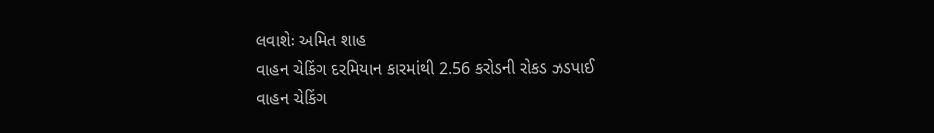લવાશેઃ અમિત શાહ
વાહન ચેકિંગ દરમિયાન કારમાંથી 2.56 કરોડની રોકડ ઝડપાઈ
વાહન ચેકિંગ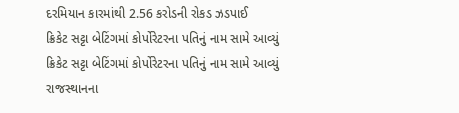દરમિયાન કારમાંથી 2.56 કરોડની રોકડ ઝડપાઈ
ક્રિકેટ સટ્ટા બેટિંગમાં કોર્પોરેટરના પતિનું નામ સામે આવ્યું
ક્રિકેટ સટ્ટા બેટિંગમાં કોર્પોરેટરના પતિનું નામ સામે આવ્યું
રાજસ્થાનના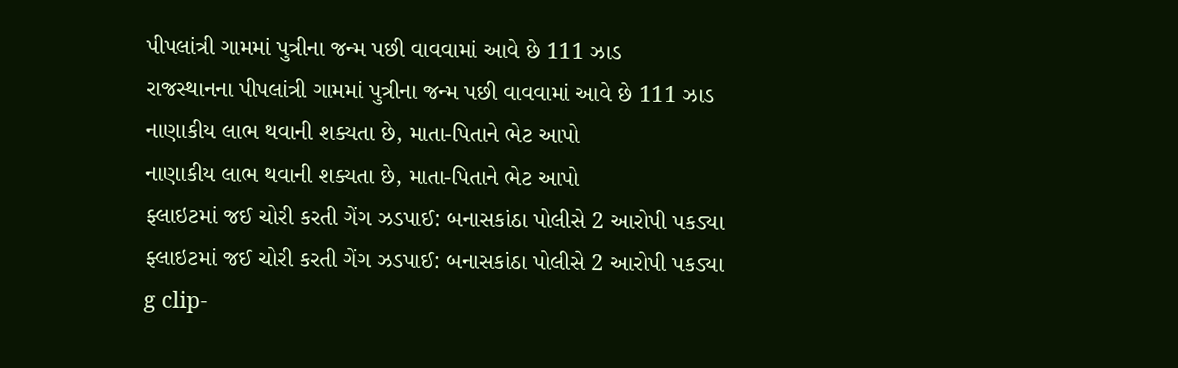પીપલાંત્રી ગામમાં પુત્રીના જન્મ પછી વાવવામાં આવે છે 111 ઝાડ
રાજસ્થાનના પીપલાંત્રી ગામમાં પુત્રીના જન્મ પછી વાવવામાં આવે છે 111 ઝાડ
નાણાકીય લાભ થવાની શક્યતા છે, માતા-પિતાને ભેટ આપો
નાણાકીય લાભ થવાની શક્યતા છે, માતા-પિતાને ભેટ આપો
ફ્લાઇટમાં જઈ ચોરી કરતી ગેંગ ઝડપાઈ: બનાસકાંઠા પોલીસે 2 આરોપી પકડ્યા
ફ્લાઇટમાં જઈ ચોરી કરતી ગેંગ ઝડપાઈ: બનાસકાંઠા પોલીસે 2 આરોપી પકડ્યા
g clip-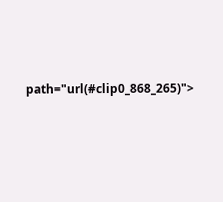path="url(#clip0_868_265)">